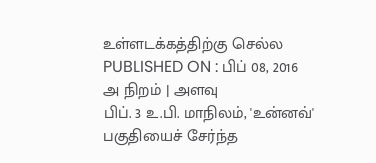உள்ளடக்கத்திற்கு செல்ல
PUBLISHED ON : பிப் 08, 2016
அ நிறம் | அளவு
பிப். 3 உ.பி. மாநிலம், 'உன்னவ்' பகுதியைச் சேர்ந்த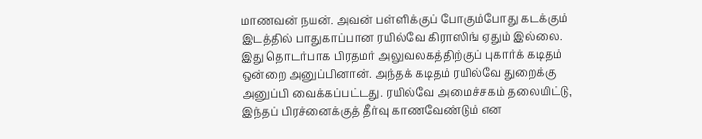மாணவன் நயன். அவன் பள்ளிக்குப் போகும்போது கடக்கும் இடத்தில் பாதுகாப்பான ரயில்வே கிராஸிங் ஏதும் இல்லை. இது தொடர்பாக பிரதமர் அலுவலகத்திற்குப் புகார்க் கடிதம் ஒன்றை அனுப்பினான். அந்தக் கடிதம் ரயில்வே துறைக்கு அனுப்பி வைக்கப்பட்டது. ரயில்வே அமைச்சகம் தலையிட்டு, இந்தப் பிரச்னைக்குத் தீர்வு காணவேண்டும் என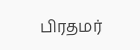பிரதமர்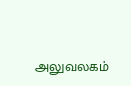அலுவலகம்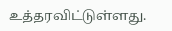உத்தரவிட்டுள்ளது.